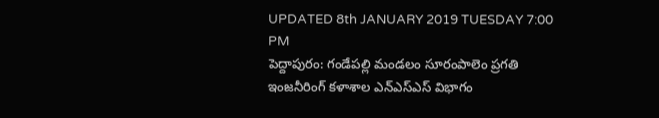UPDATED 8th JANUARY 2019 TUESDAY 7:00 PM
పెద్దాపురం: గండేపల్లి మండలం సూరంపాలెం ప్రగతి ఇంజనీరింగ్ కళాశాల ఎన్ఎస్ఎస్ విభాగం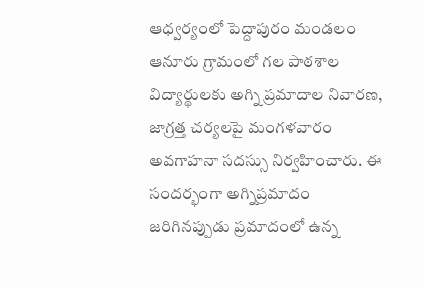ఆధ్వర్యంలో పెద్దాపురం మండలం ఆనూరు గ్రామంలో గల పాఠశాల విద్యార్థులకు అగ్ని ప్రమాదాల నివారణ, జాగ్రత్త చర్యలపై మంగళవారం అవగాహనా సదస్సు నిర్వహించారు. ఈ సందర్భంగా అగ్నిప్రమాదం జరిగినప్పుడు ప్రమాదంలో ఉన్న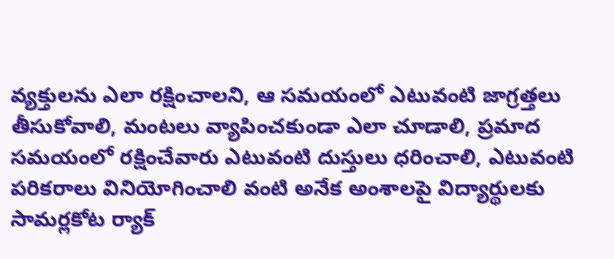వ్యక్తులను ఎలా రక్షించాలని, ఆ సమయంలో ఎటువంటి జాగ్రత్తలు తీసుకోవాలి, మంటలు వ్యాపించకుండా ఎలా చూడాలి, ప్రమాద సమయంలో రక్షించేవారు ఎటువంటి దుస్తులు ధరించాలి, ఎటువంటి పరికరాలు వినియోగించాలి వంటి అనేక అంశాలపై విద్యార్థులకు సామర్లకోట ర్యాక్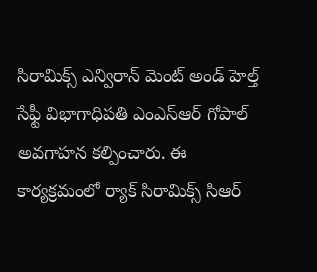సిరామిక్స్ ఎన్విరాన్ మెంట్ అండ్ హెల్త్ సేఫ్టీ విభాగాధిపతి ఎంఎస్ఆర్ గోపాల్ అవగాహన కల్పించారు. ఈ కార్యక్రమంలో ర్యాక్ సిరామిక్స్ సిఆర్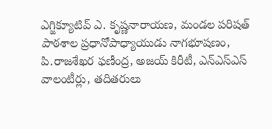ఎగ్జిక్యూటివ్ ఎ. కృష్ణనారాయణ, మండల పరిషత్ పాఠశాల ప్రధానోపాధ్యాయుడు నాగభూషణం, పి.రాజశేఖర ఫణీంద్ర, అజయ్ కిరీటీ, ఎన్ఎస్ఎస్ వాలంటీర్లు, తదితరులు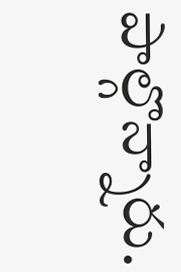పాల్గొన్నారు.